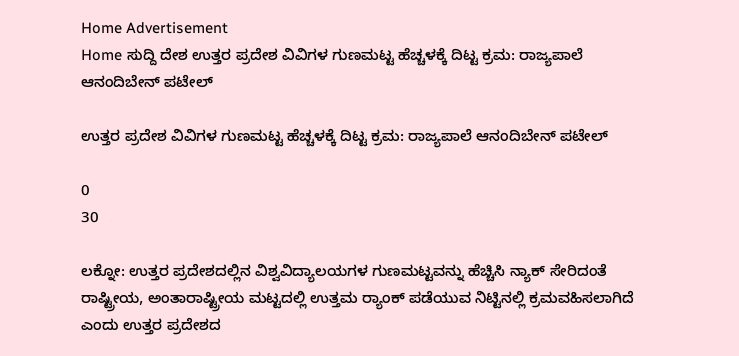Home Advertisement
Home ಸುದ್ದಿ ದೇಶ ಉತ್ತರ ಪ್ರದೇಶ ವಿವಿಗಳ ಗುಣಮಟ್ಟ ಹೆಚ್ಚಳಕ್ಕೆ ದಿಟ್ಟ ಕ್ರಮ: ರಾಜ್ಯಪಾಲೆ ಆನಂದಿಬೇನ್ ಪಟೇಲ್

ಉತ್ತರ ಪ್ರದೇಶ ವಿವಿಗಳ ಗುಣಮಟ್ಟ ಹೆಚ್ಚಳಕ್ಕೆ ದಿಟ್ಟ ಕ್ರಮ: ರಾಜ್ಯಪಾಲೆ ಆನಂದಿಬೇನ್ ಪಟೇಲ್

0
30

ಲಕ್ನೋ: ಉತ್ತರ‌ ಪ್ರದೇಶದಲ್ಲಿನ ವಿಶ್ವವಿದ್ಯಾಲಯಗಳ‌ ಗುಣಮಟ್ಟವನ್ನು ಹೆಚ್ಚಿಸಿ ನ್ಯಾಕ್ ಸೇರಿದಂತೆ ರಾಷ್ಟ್ರೀಯ, ಅಂತಾರಾಷ್ಟ್ರೀಯ ಮಟ್ಟದಲ್ಲಿ ಉತ್ತಮ ರ‍್ಯಾಂಕ್ ಪಡೆಯುವ ನಿಟ್ಟಿನಲ್ಲಿ ಕ್ರಮವಹಿಸಲಾಗಿದೆ ಎಂದು ಉತ್ತರ ಪ್ರದೇಶದ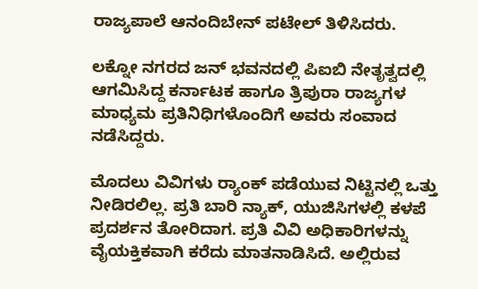ರಾಜ್ಯಪಾಲೆ ಆನಂದಿಬೇನ್ ಪಟೇಲ್ ತಿಳಿಸಿದರು.

ಲಕ್ನೋ ನಗರದ ಜನ್ ಭವನದಲ್ಲಿ ಪಿಐಬಿ ನೇತೃತ್ವದಲ್ಲಿ ಆಗಮಿಸಿದ್ದ ಕರ್ನಾಟಕ‌ ಹಾಗೂ ತ್ರಿಪುರಾ ರಾಜ್ಯಗಳ ಮಾಧ್ಯಮ ಪ್ರತಿನಿಧಿಗಳೊಂದಿಗೆ ಅವರು ಸಂವಾದ ನಡೆಸಿದ್ದರು.

ಮೊದಲು ವಿವಿಗಳು ರ‍್ಯಾಂಕ್ ಪಡೆಯುವ ನಿಟ್ಟಿನಲ್ಲಿ ಒತ್ತು ನೀಡಿರಲಿಲ್ಲ. ಪ್ರತಿ ಬಾರಿ ನ್ಯಾಕ್, ಯುಜಿಸಿಗಳಲ್ಲಿ ಕಳಪೆ ಪ್ರದರ್ಶನ ತೋರಿದಾಗ. ಪ್ರತಿ ವಿವಿ ಅಧಿಕಾರಿಗಳನ್ನು ವೈಯಕ್ತಿಕವಾಗಿ ಕರೆದು ಮಾತನಾಡಿಸಿದೆ. ಅಲ್ಲಿರುವ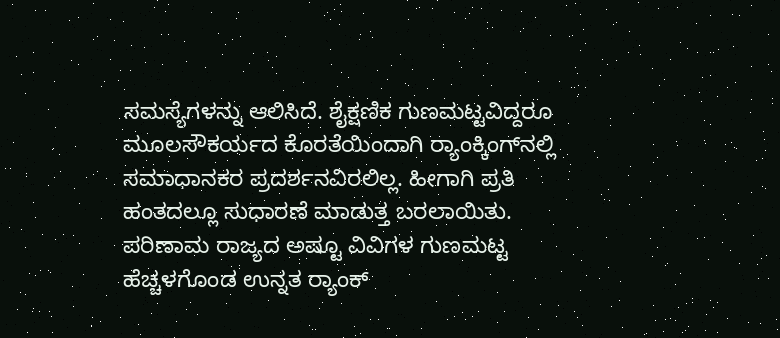ಸಮಸ್ಯೆಗಳನ್ನು ಆಲಿಸಿದೆ. ಶೈಕ್ಷಣಿಕ ‌ಗುಣಮಟ್ಟವಿದ್ದರೂ ಮೂಲಸೌಕರ್ಯದ ಕೊರತೆಯಿಂದಾಗಿ ರ‍್ಯಾಂಕ್ಕಿಂಗ್‌ನಲ್ಲಿ ಸಮಾಧಾನಕರ ಪ್ರದರ್ಶನವಿರಲಿಲ್ಲ. ಹೀಗಾಗಿ ಪ್ರತಿ ಹಂತದಲ್ಲೂ ಸುಧಾರಣೆ ಮಾಡುತ್ತ ಬರಲಾಯಿತು. ಪರಿಣಾಮ ರಾಜ್ಯದ ಅಷ್ಟೂ ವಿವಿಗಳ ಗುಣಮಟ್ಟ ಹೆಚ್ಚಳಗೊಂಡ ಉನ್ನತ ರ‍್ಯಾಂಕ್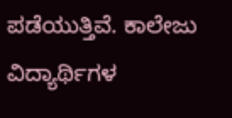ಪಡೆಯುತ್ತಿವೆ. ಕಾಲೇಜು ವಿದ್ಯಾರ್ಥಿಗಳ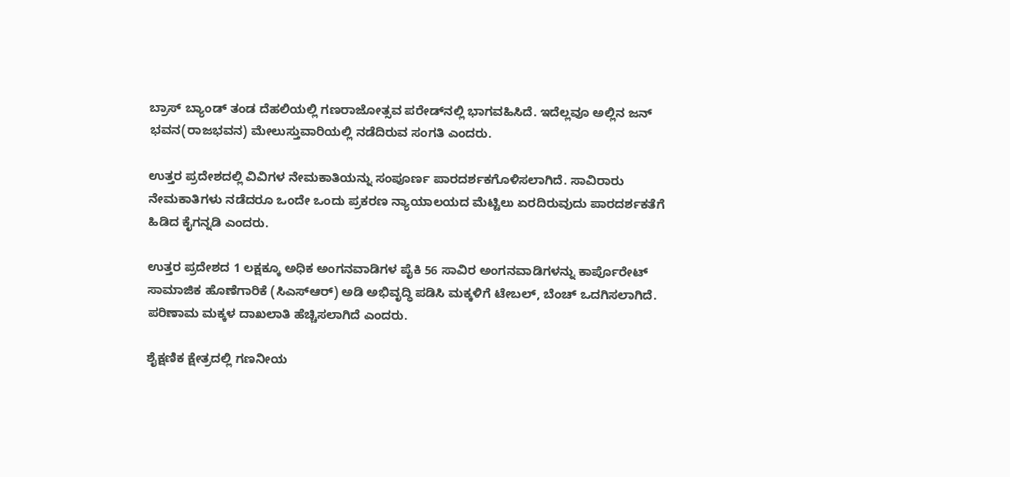ಬ್ರಾಸ್ ಬ್ಯಾಂಡ್ ತಂಡ ದೆಹಲಿಯಲ್ಲಿ ಗಣರಾಜೋತ್ಸವ ಪರೇಡ್‌ನಲ್ಲಿ ಭಾಗವಹಿಸಿದೆ. ಇದೆಲ್ಲವೂ ಅಲ್ಲಿನ ಜನ್ ಭವನ(ರಾಜಭವನ) ಮೇಲುಸ್ತುವಾರಿಯಲ್ಲಿ ನಡೆದಿರುವ ಸಂಗತಿ ಎಂದರು.

ಉತ್ತರ ಪ್ರದೇಶದಲ್ಲಿ ವಿವಿಗಳ ನೇಮಕಾತಿಯನ್ನು ಸಂಪೂರ್ಣ ಪಾರದರ್ಶಕಗೊಳಿಸಲಾಗಿದೆ. ಸಾವಿರಾರು ನೇಮಕಾತಿಗಳು ನಡೆದರೂ ಒಂದೇ ಒಂದು ಪ್ರಕರಣ ನ್ಯಾಯಾಲಯದ ಮೆಟ್ಟಿಲು ಏರದಿರುವುದು ಪಾರದರ್ಶಕತೆಗೆ ಹಿಡಿದ ಕೈಗನ್ನಡಿ ಎಂದರು.

ಉತ್ತರ‌‌ ಪ್ರದೇಶದ 1 ಲಕ್ಷಕ್ಕೂ ಅಧಿಕ ಅಂಗನವಾಡಿಗಳ ಪೈಕಿ 56 ಸಾವಿರ ಅಂಗನವಾಡಿಗಳನ್ನು ಕಾರ್ಪೊರೇಟ್ ಸಾಮಾಜಿಕ ಹೊಣೆಗಾರಿಕೆ (ಸಿಎಸ್ಆರ್) ಅಡಿ ಅಭಿವೃದ್ಧಿ ಪಡಿಸಿ ಮಕ್ಕಳಿಗೆ ಟೇಬಲ್, ಬೆಂಚ್ ಒದಗಿಸಲಾಗಿದೆ. ಪರಿಣಾಮ ಮಕ್ಕಳ ದಾಖಲಾತಿ ಹೆಚ್ಚಿಸಲಾಗಿದೆ ಎಂದರು.

ಶೈಕ್ಷಣಿಕ ಕ್ಷೇತ್ರದಲ್ಲಿ ಗಣನೀಯ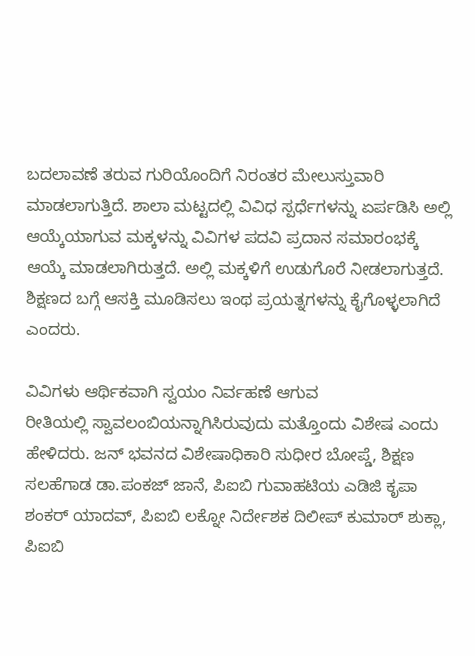ಬದಲಾವಣೆ ತರುವ ಗುರಿಯೊಂದಿಗೆ ನಿರಂತರ ಮೇಲುಸ್ತುವಾರಿ ಮಾಡಲಾಗುತ್ತಿದೆ. ಶಾಲಾ ಮಟ್ಟದಲ್ಲಿ ವಿವಿಧ ಸ್ಪರ್ಧೆಗಳನ್ನು ಏರ್ಪಡಿಸಿ ಅಲ್ಲಿ ಆಯ್ಕೆಯಾಗುವ ಮಕ್ಕಳನ್ನು ವಿವಿಗಳ ಪದವಿ ಪ್ರದಾನ ಸಮಾರಂಭಕ್ಕೆ ಆಯ್ಕೆ ಮಾಡಲಾಗಿರುತ್ತದೆ. ಅಲ್ಲಿ ಮಕ್ಕಳಿಗೆ ಉಡುಗೊರೆ ನೀಡಲಾಗುತ್ತದೆ. ಶಿಕ್ಷಣದ ಬಗ್ಗೆ ಆಸಕ್ತಿ ಮೂಡಿಸಲು ಇಂಥ ಪ್ರಯತ್ನಗಳನ್ನು ಕೈಗೊಳ್ಳಲಾಗಿದೆ ಎಂದರು.

ವಿವಿಗಳು ಆರ್ಥಿಕವಾಗಿ ಸ್ವಯಂ ನಿರ್ವಹಣೆ ‌ಆಗುವ ರೀತಿಯಲ್ಲಿ ‌ಸ್ವಾವಲಂಬಿಯನ್ನಾಗಿಸಿರುವುದು ಮತ್ತೊಂದು ವಿಶೇಷ ಎಂದು ಹೇಳಿದರು. ಜನ್ ಭವನದ ವಿಶೇಷಾಧಿಕಾರಿ ಸುಧೀರ ಬೋಪ್ಡೆ, ಶಿಕ್ಷಣ ಸಲಹೆಗಾಡ ಡಾ.ಪಂಕಜ್ ಜಾನೆ, ಪಿಐಬಿ ಗುವಾಹಟಿಯ ಎಡಿಜಿ ಕೃಪಾ ಶಂಕರ್ ಯಾದವ್, ಪಿಐಬಿ ಲಕ್ನೋ ನಿರ್ದೇಶಕ ದಿಲೀಪ್ ಕುಮಾರ್ ಶುಕ್ಲಾ, ಪಿಐಬಿ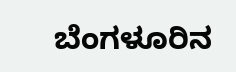ಬೆಂಗಳೂರಿನ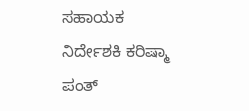ಸಹಾಯಕ ನಿರ್ದೇಶಕಿ ಕರಿಷ್ಮಾ ಪಂತ್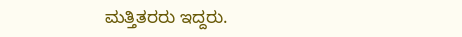ಮತ್ತಿತರರು ಇದ್ದರು.